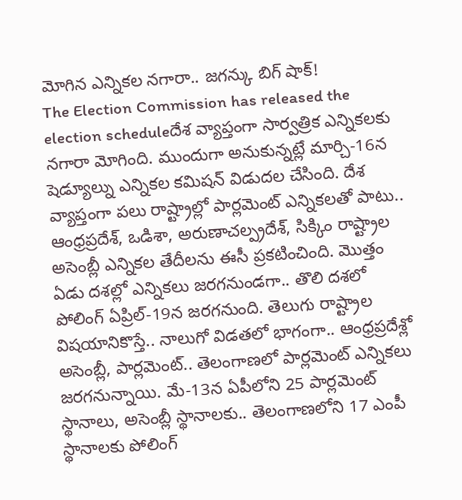మోగిన ఎన్నికల నగారా.. జగన్కు బిగ్ షాక్!
The Election Commission has released the election scheduleదేశ వ్యాప్తంగా సార్వత్రిక ఎన్నికలకు నగారా మోగింది. ముందుగా అనుకున్నట్లే మార్చి-16న షెడ్యూల్ను ఎన్నికల కమిషన్ విడుదల చేసింది. దేశ వ్యాప్తంగా పలు రాష్ట్రాల్లో పార్లమెంట్ ఎన్నికలతో పాటు.. ఆంధ్రప్రదేశ్, ఒడిశా, అరుణాచల్ప్రదేశ్, సిక్కిం రాష్ట్రాల అసెంబ్లీ ఎన్నికల తేదీలను ఈసీ ప్రకటించింది. మొత్తం ఏడు దశల్లో ఎన్నికలు జరగనుండగా.. తొలి దశలో పోలింగ్ ఏప్రిల్-19న జరగనుంది. తెలుగు రాష్ట్రాల విషయానికొస్తే.. నాలుగో విడతలో భాగంగా.. ఆంధ్రప్రదేశ్లో అసెంబ్లీ, పార్లమెంట్.. తెలంగాణలో పార్లమెంట్ ఎన్నికలు జరగనున్నాయి. మే-13న ఏపీలోని 25 పార్లమెంట్ స్థానాలు, అసెంబ్లీ స్థానాలకు.. తెలంగాణలోని 17 ఎంపీ స్థానాలకు పోలింగ్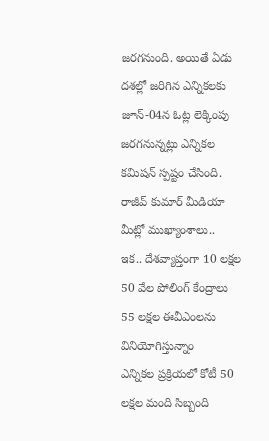జరగనుంది. అయితే ఏడు దశల్లో జరిగిన ఎన్నికలకు జూన్-04న ఓట్ల లెక్కింపు జరగనున్నట్లు ఎన్నికల కమిషన్ స్పష్టం చేసింది.
రాజీవ్ కుమార్ మీడియా మీట్లో ముఖ్యాంశాలు..
ఇక.. దేశవ్యాప్తంగా 10 లక్షల 50 వేల పోలింగ్ కేంద్రాలు
55 లక్షల ఈవీఎంలను వినియోగిస్తున్నాం
ఎన్నికల ప్రక్రియలో కోటీ 50 లక్షల మంది సిబ్బంది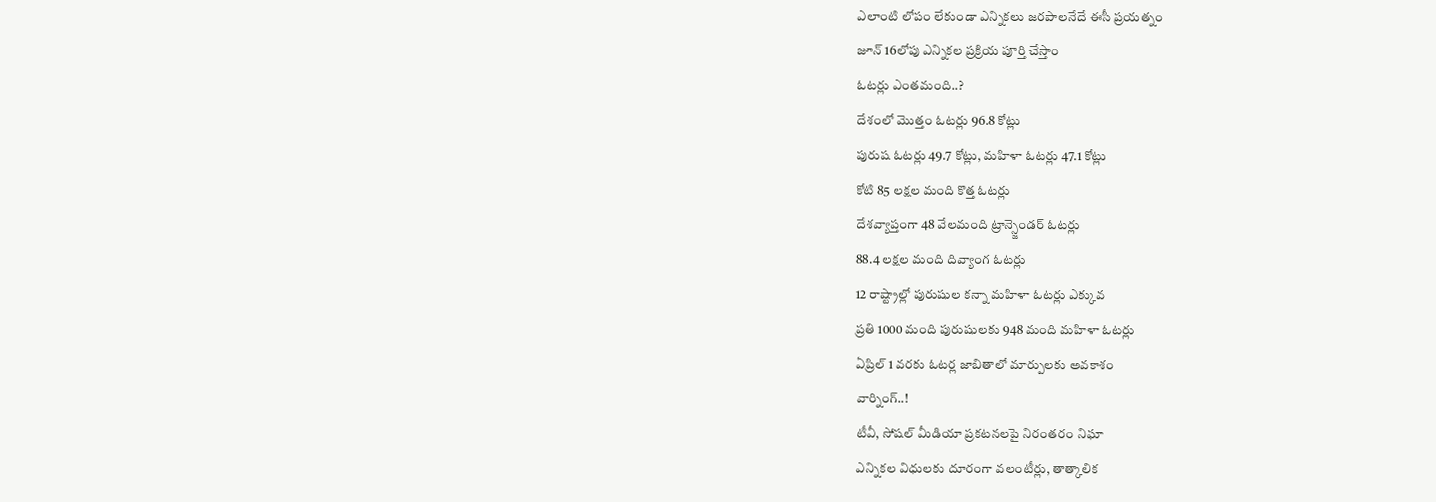ఎలాంటి లోపం లేకుండా ఎన్నికలు జరపాలనేదే ఈసీ ప్రయత్నం
జూన్ 16లోపు ఎన్నికల ప్రక్రియ పూర్తి చేస్తాం
ఓటర్లు ఎంతమంది..?
దేశంలో మొత్తం ఓటర్లు 96.8 కోట్లు
పురుష ఓటర్లు 49.7 కోట్లు, మహిళా ఓటర్లు 47.1 కోట్లు
కోటి 85 లక్షల మంది కొత్త ఓటర్లు
దేశవ్యాప్తంగా 48 వేలమంది ట్రాన్స్జెండర్ ఓటర్లు
88.4 లక్షల మంది దివ్యాంగ ఓటర్లు
12 రాష్ట్రాల్లో పురుషుల కన్నా మహిళా ఓటర్లు ఎక్కువ
ప్రతి 1000 మంది పురుషులకు 948 మంది మహిళా ఓటర్లు
ఏప్రిల్ 1 వరకు ఓటర్ల జాబితాలో మార్పులకు అవకాశం
వార్నింగ్..!
టీవీ, సోషల్ మీడియా ప్రకటనలపై నిరంతరం నిఘా
ఎన్నికల విధులకు దూరంగా వలంటీర్లు, తాత్కాలిక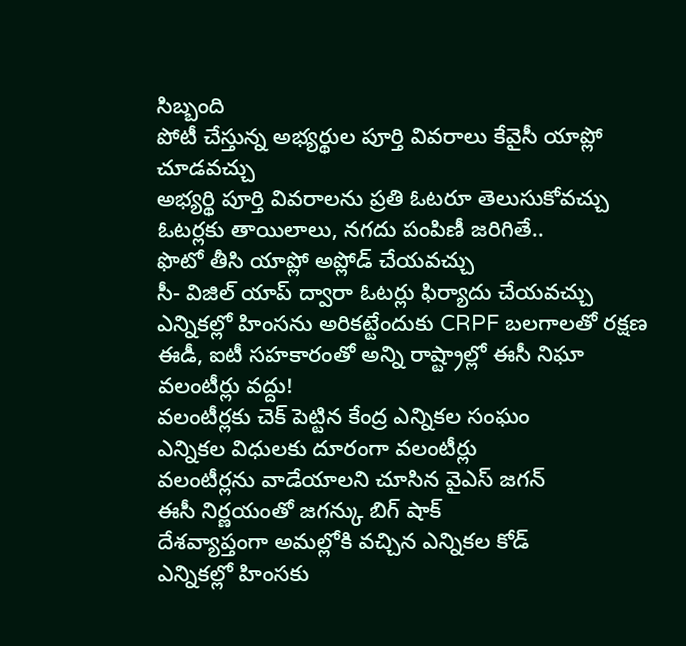సిబ్బంది
పోటీ చేస్తున్న అభ్యర్థుల పూర్తి వివరాలు కేవైసీ యాప్లో చూడవచ్చు
అభ్యర్థి పూర్తి వివరాలను ప్రతి ఓటరూ తెలుసుకోవచ్చు
ఓటర్లకు తాయిలాలు, నగదు పంపిణీ జరిగితే..
ఫొటో తీసి యాప్లో అప్లోడ్ చేయవచ్చు
సీ- విజిల్ యాప్ ద్వారా ఓటర్లు ఫిర్యాదు చేయవచ్చు
ఎన్నికల్లో హింసను అరికట్టేందుకు CRPF బలగాలతో రక్షణ
ఈడీ, ఐటీ సహకారంతో అన్ని రాష్ట్రాల్లో ఈసీ నిఘా
వలంటీర్లు వద్దు!
వలంటీర్లకు చెక్ పెట్టిన కేంద్ర ఎన్నికల సంఘం
ఎన్నికల విధులకు దూరంగా వలంటీర్లు
వలంటీర్లను వాడేయాలని చూసిన వైఎస్ జగన్
ఈసీ నిర్ణయంతో జగన్కు బిగ్ షాక్
దేశవ్యాప్తంగా అమల్లోకి వచ్చిన ఎన్నికల కోడ్
ఎన్నికల్లో హింసకు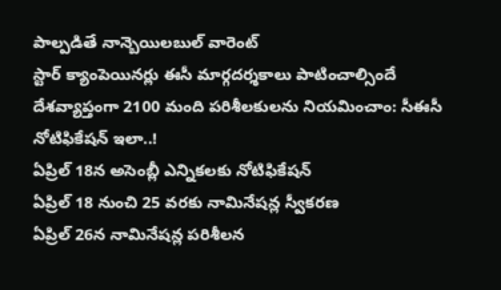పాల్పడితే నాన్బెయిలబుల్ వారెంట్
స్టార్ క్యాంపెయినర్లు ఈసీ మార్గదర్శకాలు పాటించాల్సిందే
దేశవ్యాప్తంగా 2100 మంది పరిశీలకులను నియమించాం: సీఈసీ
నోటిఫికేషన్ ఇలా..!
ఏప్రిల్ 18న అసెంబ్లీ ఎన్నికలకు నోటిఫికేషన్
ఏప్రిల్ 18 నుంచి 25 వరకు నామినేషన్ల స్వీకరణ
ఏప్రిల్ 26న నామినేషన్ల పరిశీలన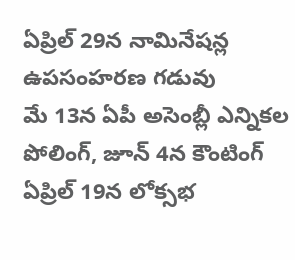ఏప్రిల్ 29న నామినేషన్ల ఉపసంహరణ గడువు
మే 13న ఏపీ అసెంబ్లీ ఎన్నికల పోలింగ్, జూన్ 4న కౌంటింగ్
ఏప్రిల్ 19న లోక్సభ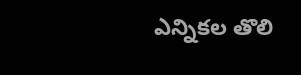ఎన్నికల తొలి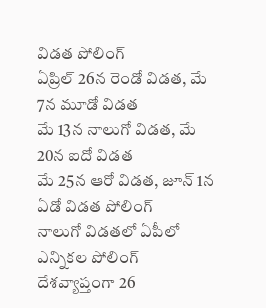విడత పోలింగ్
ఏప్రిల్ 26న రెండో విడత, మే 7న మూడో విడత
మే 13న నాలుగో విడత, మే 20న ఐదో విడత
మే 25న ఆరో విడత, జూన్ 1న ఏడో విడత పోలింగ్
నాలుగో విడతలో ఏపీలో ఎన్నికల పోలింగ్
దేశవ్యాప్తంగా 26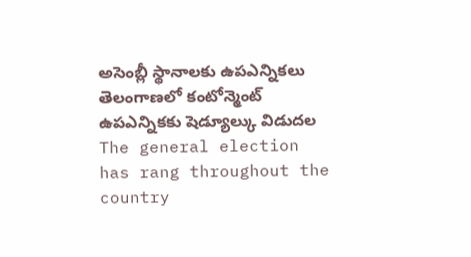అసెంబ్లీ స్థానాలకు ఉపఎన్నికలు
తెలంగాణలో కంటోన్మెంట్ ఉపఎన్నికకు షెడ్యూల్కు విడుదల
The general election has rang throughout the country